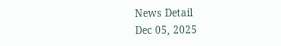News Detail
Dec 05, 2025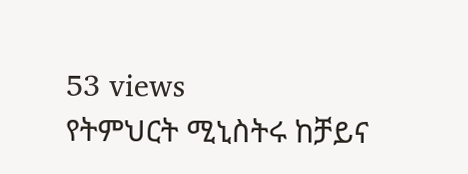53 views
የትምህርት ሚኒስትሩ ከቻይና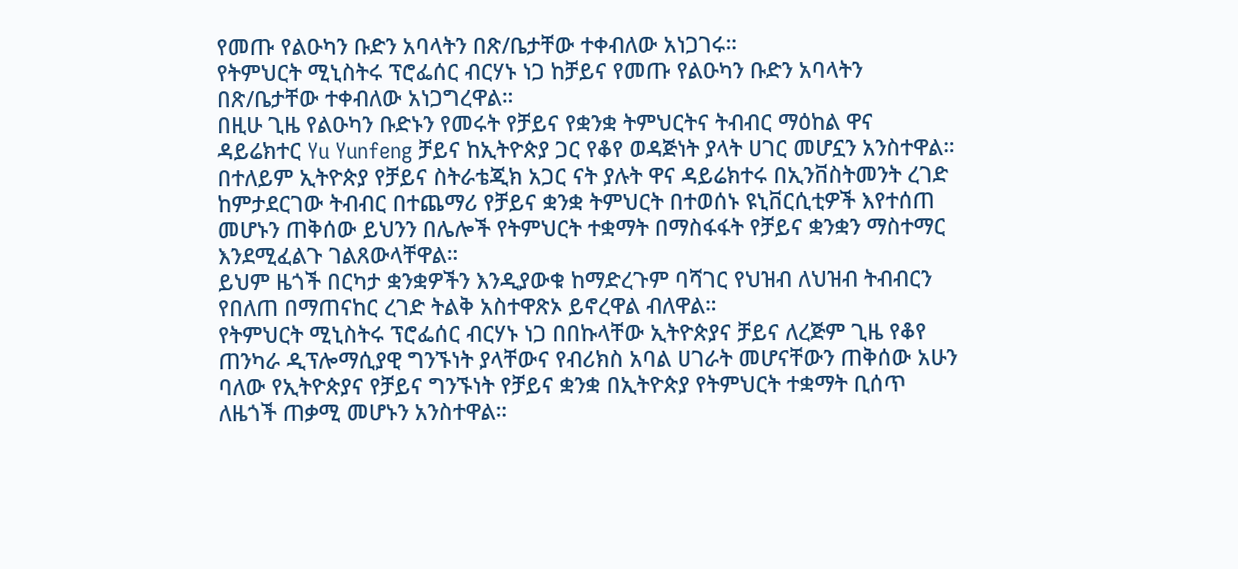የመጡ የልዑካን ቡድን አባላትን በጽ/ቤታቸው ተቀብለው አነጋገሩ።
የትምህርት ሚኒስትሩ ፕሮፌሰር ብርሃኑ ነጋ ከቻይና የመጡ የልዑካን ቡድን አባላትን በጽ/ቤታቸው ተቀብለው አነጋግረዋል።
በዚሁ ጊዜ የልዑካን ቡድኑን የመሩት የቻይና የቋንቋ ትምህርትና ትብብር ማዕከል ዋና ዳይሬክተር Yu Yunfeng ቻይና ከኢትዮጵያ ጋር የቆየ ወዳጅነት ያላት ሀገር መሆኗን አንስተዋል።
በተለይም ኢትዮጵያ የቻይና ስትራቴጂክ አጋር ናት ያሉት ዋና ዳይሬክተሩ በኢንቨስትመንት ረገድ ከምታደርገው ትብብር በተጨማሪ የቻይና ቋንቋ ትምህርት በተወሰኑ ዩኒቨርሲቲዎች እየተሰጠ መሆኑን ጠቅሰው ይህንን በሌሎች የትምህርት ተቋማት በማስፋፋት የቻይና ቋንቋን ማስተማር እንደሚፈልጉ ገልጸውላቸዋል።
ይህም ዜጎች በርካታ ቋንቋዎችን እንዲያውቁ ከማድረጉም ባሻገር የህዝብ ለህዝብ ትብብርን የበለጠ በማጠናከር ረገድ ትልቅ አስተዋጽኦ ይኖረዋል ብለዋል።
የትምህርት ሚኒስትሩ ፕሮፌሰር ብርሃኑ ነጋ በበኩላቸው ኢትዮጵያና ቻይና ለረጅም ጊዜ የቆየ ጠንካራ ዲፕሎማሲያዊ ግንኙነት ያላቸውና የብሪክስ አባል ሀገራት መሆናቸውን ጠቅሰው አሁን ባለው የኢትዮጵያና የቻይና ግንኙነት የቻይና ቋንቋ በኢትዮጵያ የትምህርት ተቋማት ቢሰጥ ለዜጎች ጠቃሚ መሆኑን አንስተዋል።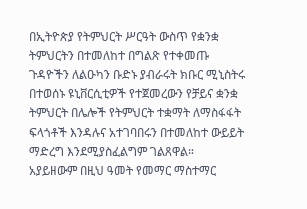በኢትዮጵያ የትምህርት ሥርዓት ውስጥ የቋንቋ ትምህርትን በተመለከተ በግልጽ የተቀመጡ ጉዳዮችን ለልዑካን ቡድኑ ያብራሩት ክቡር ሚኒስትሩ በተወሰኑ ዩኒቨርሲቲዎች የተጀመረውን የቻይና ቋንቋ ትምህርት በሌሎች የትምህርት ተቋማት ለማስፋፋት ፍላጎቶች እንዳሉና አተገባበሩን በተመለከተ ውይይት ማድረግ እንደሚያስፈልግም ገልጸዋል።
አያይዘውም በዚህ ዓመት የመማር ማስተማር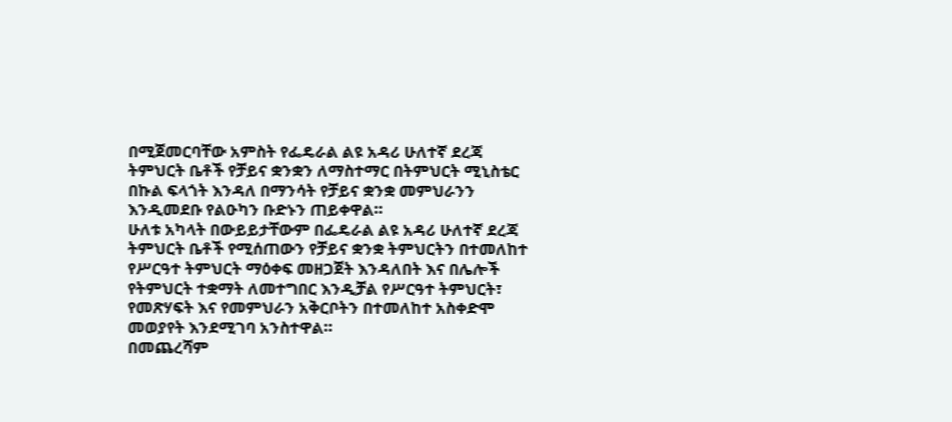በሚጀመርባቸው አምስት የፌዴራል ልዩ አዳሪ ሁለተኛ ደረጃ ትምህርት ቤቶች የቻይና ቋንቋን ለማስተማር በትምህርት ሚኒስቴር በኩል ፍላጎት እንዳለ በማንሳት የቻይና ቋንቋ መምህራንን እንዲመደቡ የልዑካን ቡድኑን ጠይቀዋል።
ሁለቱ አካላት በውይይታቸውም በፌዴራል ልዩ አዳሪ ሁለተኛ ደረጃ ትምህርት ቤቶች የሚሰጠውን የቻይና ቋንቋ ትምህርትን በተመለከተ የሥርዓተ ትምህርት ማዕቀፍ መዘጋጀት እንዳለበት እና በሌሎች የትምህርት ተቋማት ለመተግበር እንዲቻል የሥርዓተ ትምህርት፣ የመጽሃፍት እና የመምህራን አቅርቦትን በተመለከተ አስቀድሞ መወያየት እንደሚገባ አንስተዋል።
በመጨረሻም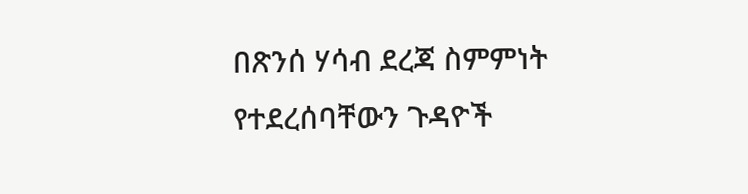በጽንሰ ሃሳብ ደረጃ ስምምነት የተደረሰባቸውን ጉዳዮች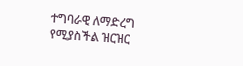ተግባራዊ ለማድረግ የሚያስችል ዝርዝር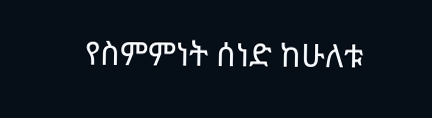የስምምነት ሰነድ ከሁለቱ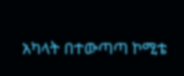አካላት በተውጣጣ ኮሚቴ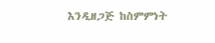እንዲዘጋጅ ከስምምነት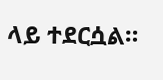ላይ ተደርሷል።